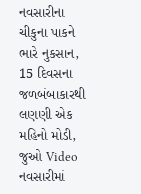નવસારીના ચીકુના પાકને ભારે નુકસાન, 15 દિવસના જળબંબાકારથી લણણી એક મહિનો મોડી, જુઓ Video
નવસારીમાં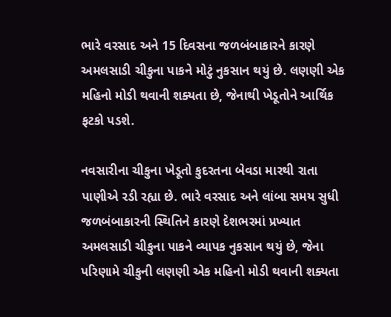ભારે વરસાદ અને 15 દિવસના જળબંબાકારને કારણે અમલસાડી ચીકુના પાકને મોટું નુકસાન થયું છે. લણણી એક મહિનો મોડી થવાની શક્યતા છે, જેનાથી ખેડૂતોને આર્થિક ફટકો પડશે.

નવસારીના ચીકુના ખેડૂતો કુદરતના બેવડા મારથી રાતા પાણીએ રડી રહ્યા છે. ભારે વરસાદ અને લાંબા સમય સુધી જળબંબાકારની સ્થિતિને કારણે દેશભરમાં પ્રખ્યાત અમલસાડી ચીકુના પાકને વ્યાપક નુકસાન થયું છે, જેના પરિણામે ચીકુની લણણી એક મહિનો મોડી થવાની શક્યતા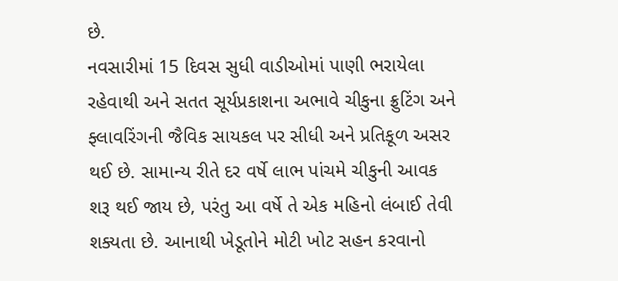છે.
નવસારીમાં 15 દિવસ સુધી વાડીઓમાં પાણી ભરાયેલા રહેવાથી અને સતત સૂર્યપ્રકાશના અભાવે ચીકુના ફ્રુટિંગ અને ફ્લાવરિંગની જૈવિક સાયકલ પર સીધી અને પ્રતિકૂળ અસર થઈ છે. સામાન્ય રીતે દર વર્ષે લાભ પાંચમે ચીકુની આવક શરૂ થઈ જાય છે, પરંતુ આ વર્ષે તે એક મહિનો લંબાઈ તેવી શક્યતા છે. આનાથી ખેડૂતોને મોટી ખોટ સહન કરવાનો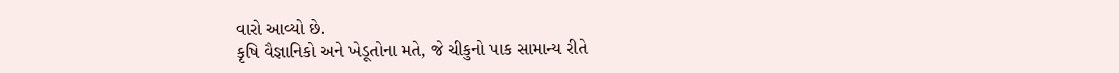વારો આવ્યો છે.
કૃષિ વૈજ્ઞાનિકો અને ખેડૂતોના મતે, જે ચીકુનો પાક સામાન્ય રીતે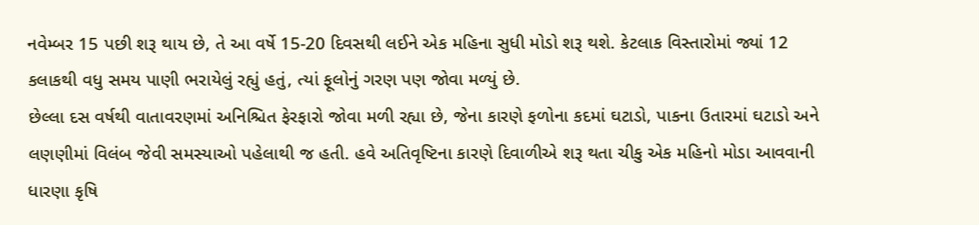નવેમ્બર 15 પછી શરૂ થાય છે, તે આ વર્ષે 15-20 દિવસથી લઈને એક મહિના સુધી મોડો શરૂ થશે. કેટલાક વિસ્તારોમાં જ્યાં 12 કલાકથી વધુ સમય પાણી ભરાયેલું રહ્યું હતું, ત્યાં ફૂલોનું ગરણ પણ જોવા મળ્યું છે.
છેલ્લા દસ વર્ષથી વાતાવરણમાં અનિશ્ચિત ફેરફારો જોવા મળી રહ્યા છે, જેના કારણે ફળોના કદમાં ઘટાડો, પાકના ઉતારમાં ઘટાડો અને લણણીમાં વિલંબ જેવી સમસ્યાઓ પહેલાથી જ હતી. હવે અતિવૃષ્ટિના કારણે દિવાળીએ શરૂ થતા ચીકુ એક મહિનો મોડા આવવાની ધારણા કૃષિ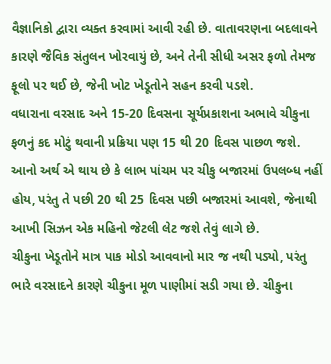વૈજ્ઞાનિકો દ્વારા વ્યક્ત કરવામાં આવી રહી છે. વાતાવરણના બદલાવને કારણે જૈવિક સંતુલન ખોરવાયું છે, અને તેની સીધી અસર ફળો તેમજ ફૂલો પર થઈ છે, જેની ખોટ ખેડૂતોને સહન કરવી પડશે.
વધારાના વરસાદ અને 15-20 દિવસના સૂર્યપ્રકાશના અભાવે ચીકુના ફળનું કદ મોટું થવાની પ્રક્રિયા પણ 15 થી 20 દિવસ પાછળ જશે. આનો અર્થ એ થાય છે કે લાભ પાંચમ પર ચીકુ બજારમાં ઉપલબ્ધ નહીં હોય, પરંતુ તે પછી 20 થી 25 દિવસ પછી બજારમાં આવશે, જેનાથી આખી સિઝન એક મહિનો જેટલી લેટ જશે તેવું લાગે છે.
ચીકુના ખેડૂતોને માત્ર પાક મોડો આવવાનો માર જ નથી પડ્યો, પરંતુ ભારે વરસાદને કારણે ચીકુના મૂળ પાણીમાં સડી ગયા છે. ચીકુના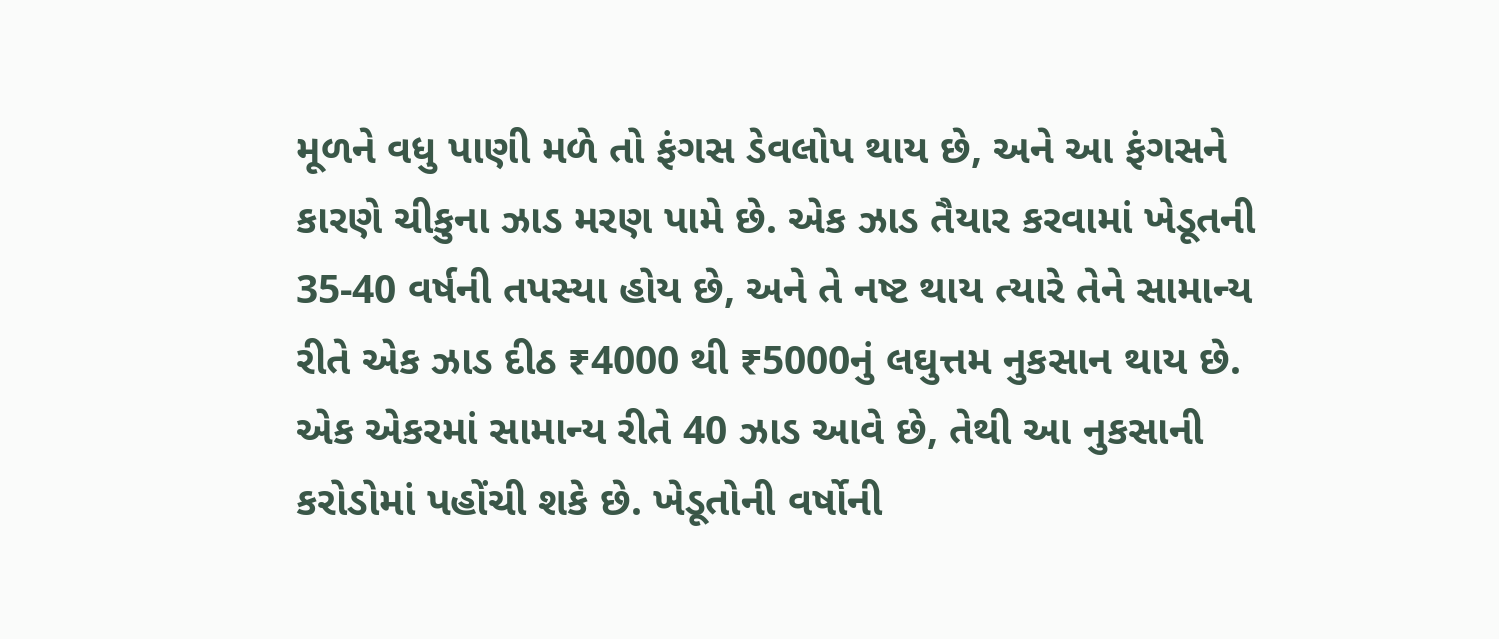મૂળને વધુ પાણી મળે તો ફંગસ ડેવલોપ થાય છે, અને આ ફંગસને કારણે ચીકુના ઝાડ મરણ પામે છે. એક ઝાડ તૈયાર કરવામાં ખેડૂતની 35-40 વર્ષની તપસ્યા હોય છે, અને તે નષ્ટ થાય ત્યારે તેને સામાન્ય રીતે એક ઝાડ દીઠ ₹4000 થી ₹5000નું લઘુત્તમ નુકસાન થાય છે. એક એકરમાં સામાન્ય રીતે 40 ઝાડ આવે છે, તેથી આ નુકસાની કરોડોમાં પહોંચી શકે છે. ખેડૂતોની વર્ષોની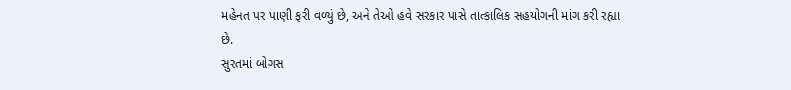મહેનત પર પાણી ફરી વળ્યું છે, અને તેઓ હવે સરકાર પાસે તાત્કાલિક સહયોગની માંગ કરી રહ્યા છે.
સુરતમાં બોગસ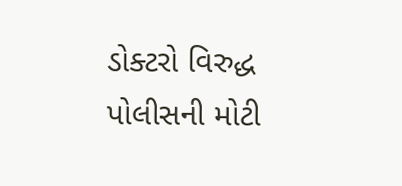ડોક્ટરો વિરુદ્ધ પોલીસની મોટી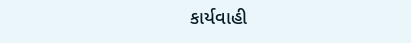કાર્યવાહી